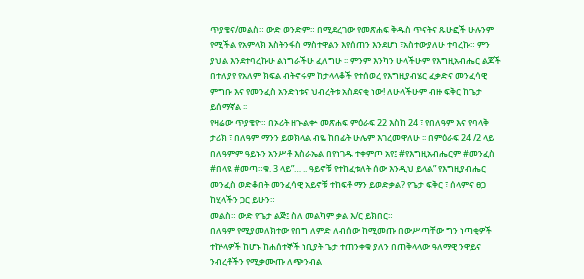ጥያቄና/መልስ። ውድ ወንድም። በሚደረገው የመጽሐፍ ቅዱስ ጥናትና ጹሁፎች ሁሉንም የሚችል የአምላክ እስትንፋስ ማስተዋልን እየሰጠን እንደሆነ ፣አስተውያለሁ ተባረኩ። ምን ያህል እንደተባረኩሁ ልነግራችሁ ፈለግሁ ፡፡ ምንም እንካን ሁላችሁም የእግዚአብሔር ልጆች በተለያየ የአለም ክፍል ብትኖሩም ከታላላቆች የተሰወረ የእግዚያብሄር ፈቃድና መንፈሳዊ ምግቡ እና የመንፈስ አንድነቱና ህብረትቱ አስደናቂ ነው! ለሁላችሁም ብዙ ፍቅር ከጌታ ይሰማኛል ፡፡
የዛሬው ጥያቄዮ። በኦሪት ዘኍልቍ መጽሐፍ ምዕራፍ 22 እስከ 24 ፣ የበለዓም እና የባላቅ ታሪክ ፣ በለዓም ማንን ይወክላል ብዬ ከበፊት ሁሌም እገረመዋለሁ ፡፡ በምዕራፍ 24 /2 ላይ በለዓምም ዓይኑን አንሥቶ እስራኤል በየነገዱ ተቀምጦ አየ፤ #የእግዚአብሔርም #መንፈስ #በላዩ #መጣ።ቁ. 3 ላይ”… .. ዓይኖቹ የተከፈቱለት ሰው እንዲህ ይላል” የእግዚያብሔር መንፈስ ወድቆበት መንፈሳዊ አይኖቹ ተከፍቶ ማን ይወድቃል? የጌታ ፍቅር ፣ ሰላምና ፀጋ ከሂላችን ጋር ይሁን።
መልስ። ውድ የጌታ ልጅ፤ ስለ መልካም ቃል እ/ር ይክበር።
በለዓም የሚያመለክተው የበግ ለምድ ለብሰው ከሚመጡ በውሥጣቸው ግን ነጣቂዎች ተኵላዎች ከሆኑ ከሐሰተኞች ነቢያት ጌታ ተጠንቀቁ ያለን በጠቅላላው ዓለማዊ ንዋይና ንብረቶችን የሚቃሙጡ ለጭንብል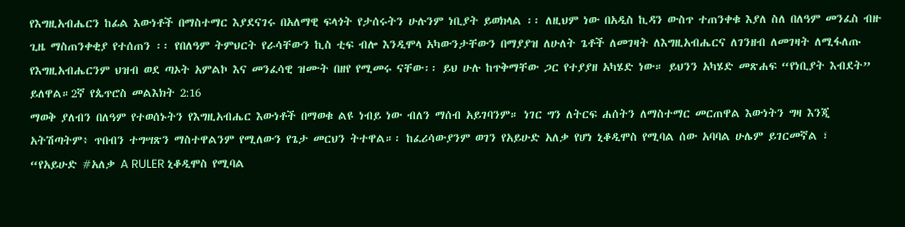የእግዚአብሔርን ከፊል እውነቶች በማስተማር እያደናገሩ በአለማዊ ፍላጎት የታሰሩትን ሁሉንም ነቢያት ይወክላል ፡፡ ለዚህም ነው በአዲስ ኪዳን ውስጥ ተጠንቀቁ እያለ ስለ በለዓም መንፈስ ብዙ ጊዜ ማስጠንቀቂያ የተሰጠን ፡፡ የበለዓም ትምህርት የራሳቸውን ኪስ ቲፍ ብሎ እንዲሞላ አካውንታቸውን በማያያዝ ለሁለት ጌቶች ለመገዛት ለእግዚአብሔርና ለገንዘብ ለመገዛት ለሚፋለጡ የእግዚአብሔርንም ህዝብ ወደ ጣኦት አምልኮ እና መንፈሳዊ ዝሙት በዘየ የሚመሩ ናቸው፡፡ ይህ ሁሉ ከጥቅማቸው ጋር የተያያዘ አካሄድ ነው። ይህንን አካሄድ መጽሐፍ “የነቢያት እብደት” ይለዋል።2ኛ የጴጥሮስ መልእክት 2:16
ማወቅ ያለብን በለዓም የተወሰኑትን የእግዚአብሔር እውነቶች በማወቁ ልዩ ነብይ ነው ብለን ማሰብ አይገባንም። ነገር ግን ለትርፍ ሐሰትን ለማስተማር መርጠዋል እውነትን ግዛ እንጂ አትሽጣትም፥ ጥበብን ተግሣጽን ማስተዋልንም የሚለውን የጌታ መርህን ትተዋል።፡ ከፈሪሳውያንም ወገን የአይሁድ አለቃ የሆነ ኒቆዲሞስ የሚባል ሰው አባባል ሁሌም ይገርመኛል ፣
“የአይሁድ #አለቃ A RULER ኒቆዲሞስ የሚባል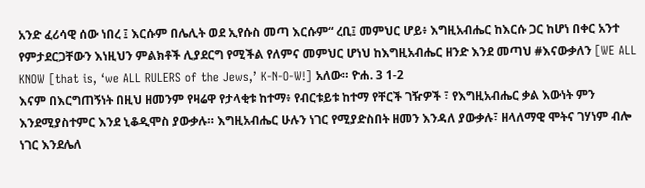አንድ ፈሪሳዊ ሰው ነበረ ፤ እርሱም በሌሊት ወደ ኢየሱስ መጣ እርሱም“ ረቢ፤ መምህር ሆይ፥ እግዚአብሔር ከእርሱ ጋር ከሆነ በቀር አንተ የምታደርጋቸውን እነዚህን ምልክቶች ሊያደርግ የሚችል የለምና መምህር ሆነህ ከእግዚአብሔር ዘንድ እንደ መጣህ #እናውቃለን [WE ALL KNOW [that is, ‘we ALL RULERS of the Jews,’ K-N-O-W!] አለው። ዮሐ. 3 1-2
እናም በእርግጠኝነት በዚህ ዘመንም የዛሬዋ የታላቂቱ ከተማ፥ የብርቱይቱ ከተማ የቸርች ገዥዎች ፣ የእግዚአብሔር ቃል እውነት ምን እንደሚያስተምር እንደ ኒቆዲሞስ ያውቃሉ። እግዚአብሔር ሁሉን ነገር የሚያድስበት ዘመን እንዳለ ያውቃሉ፣ ዘላለማዊ ሞትና ገሃነም ብሎ ነገር እንደሌለ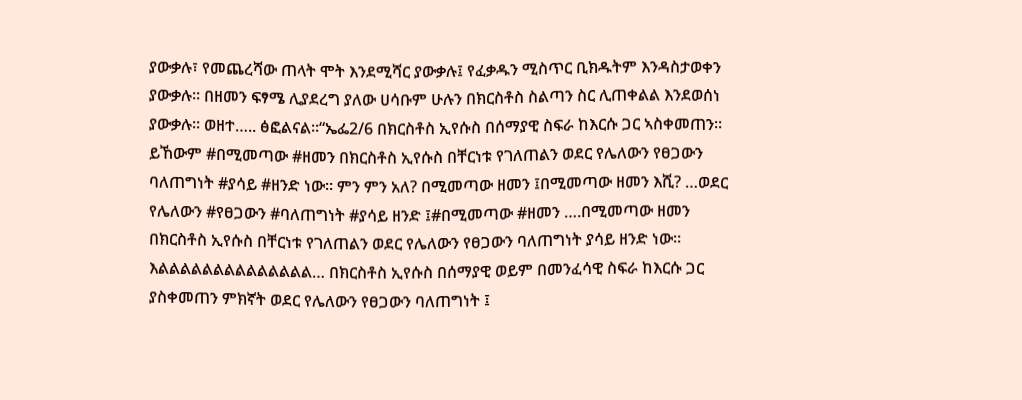ያውቃሉ፣ የመጨረሻው ጠላት ሞት እንደሚሻር ያውቃሉ፤ የፈቃዱን ሚስጥር ቢክዱትም እንዳስታወቀን ያውቃሉ። በዘመን ፍፃሜ ሊያደረግ ያለው ሀሳቡም ሁሉን በክርስቶስ ስልጣን ስር ሊጠቀልል እንደወሰነ ያውቃሉ። ወዘተ….. ፅፎልናል።“ኤፌ2/6 በክርስቶስ ኢየሱስ በሰማያዊ ስፍራ ከእርሱ ጋር ኣስቀመጠን። ይኸውም #በሚመጣው #ዘመን በክርስቶስ ኢየሱስ በቸርነቱ የገለጠልን ወደር የሌለውን የፀጋውን ባለጠግነት #ያሳይ #ዘንድ ነው። ምን ምን አለ? በሚመጣው ዘመን ፤በሚመጣው ዘመን እሺ? …ወደር የሌለውን #የፀጋውን #ባለጠግነት #ያሳይ ዘንድ ፤#በሚመጣው #ዘመን ….በሚመጣው ዘመን በክርስቶስ ኢየሱስ በቸርነቱ የገለጠልን ወደር የሌለውን የፀጋውን ባለጠግነት ያሳይ ዘንድ ነው። እልልልልልልልልልልልልልል… በክርስቶስ ኢየሱስ በሰማያዊ ወይም በመንፈሳዊ ስፍራ ከእርሱ ጋር ያስቀመጠን ምክኛት ወደር የሌለውን የፀጋውን ባለጠግነት ፤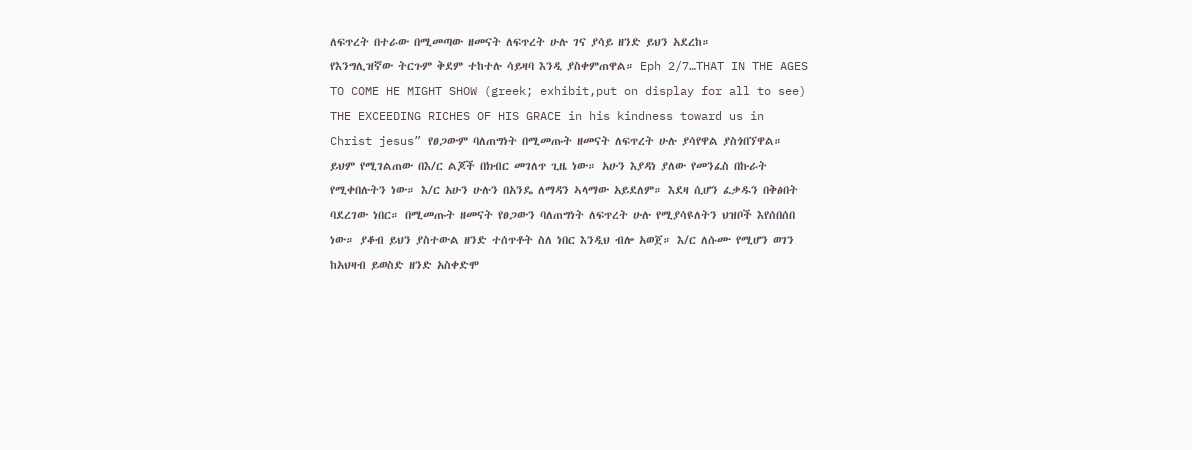ለፍጥረት በተራው በሚመጣው ዘመናት ለፍጥረት ሁሉ ገና ያሳይ ዘንድ ይህን አደረከ።
የእንግሊዝኛው ትርጉም ቅደም ተከተሉ ሳይዛባ እንዲ ያስቀምጠዋል። Eph 2/7…THAT IN THE AGES TO COME HE MIGHT SHOW (greek; exhibit,put on display for all to see) THE EXCEEDING RICHES OF HIS GRACE in his kindness toward us in Christ jesus” የፀጋውም ባለጠግነት በሚመጡት ዘመናት ለፍጥረት ሁሉ ያሳየዋል ያስጎበኘዋል። ይህም የሚገልጠው በእ/ር ልጆች በክብር መገለጥ ጊዜ ነው። አሁን እያዳነ ያለው የመንፈስ በኩራት የሚቀበሉትን ነው። እ/ር አሁን ሁሉን በአንዴ ለማዳን ኣላማው አይደለም። እደዛ ሲሆን ፈቃዱን በቅፅበት ባደረገው ነበር። በሚመጡት ዘመናት የፀጋውን ባለጠግነት ለፍጥረት ሁሉ የሚያሳዩለትን ህዝቦች እየሰበሰበ ነው። ያቆብ ይህን ያስተውል ዘንድ ተሰጥቶት ስለ ነበር እንዲህ ብሎ አወጀ። እ/ር ለሱሙ የሚሆን ወገን ከአህዛብ ይወስድ ዘንድ አስቀድሞ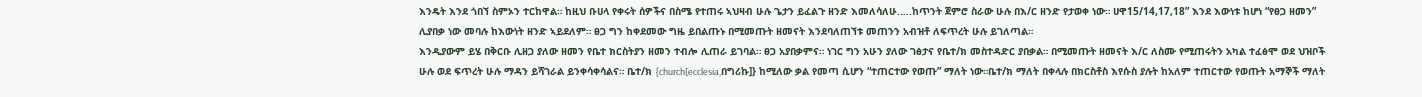እንዴት እንደ ጎበኘ ስምኦን ተርከዋል። ከዚህ ቡሀላ የቀሩት ሰዎችና በስሜ የተጠሩ ኣህዛብ ሁሉ ጌታን ይፈልጉ ዘንድ እመለሳለሁ.….ከጥንት ጀምሮ ስራው ሁሉ በእ/ር ዘንድ የታወቀ ነው። ሀዋ15/14,17,18” እንደ እውነቱ ከሆነ “የፀጋ ዘመን” ሊያበቃ ነው መባሉ ከእውነት ዘንድ ኣይደለም። ፀጋ ግን ከቀደመው ግዜ ይበልጡኑ በሚመጡት ዘመናት እንደባለጠኘቱ መጠንን አብዝቶ ለፍጥረት ሁሉ ይገለጣል።
እንዲያውም ይሄ በቅርቡ ሊዘጋ ያለው ዘመን የቤተ ክርስትያን ዘመን ተብሎ ሊጠራ ይገባል። ፀጋ አያበቃምና። ነገር ግን አሁን ያለው ገፅታና የቤተ/ክ መስተዳድር ያበቃል። በሚመጡት ዘመናት እ/ር ለስሙ የሚጠሩትን አካል ተፈፅሞ ወደ ህዝቦች ሁሉ ወደ ፍጥረት ሁሉ ማዳን ይሻገራል ይንቀሳቀሳልና። ቤተ/ክ {church[ecclesia,በግሪኩ]} ከሚለው ቃል የመጣ ሲሆን “ተጠርተው የወጡ” ማለት ነው።ቤተ/ክ ማለት በቀላሉ በክርስቶስ እየሱስ ያሉት ከአለም ተጠርተው የወጡት አማኞች ማለት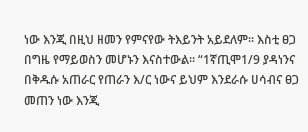ነው እንጂ በዚህ ዘመን የምናየው ትእይንት አይደለም። እስቲ ፀጋ በግዜ የማይወስን መሆኑን እናስተውል። “1ኛጢሞ1/9 ያዳነንና በቅዱሱ አጠራር የጠራን እ/ር ነውና ይህም እንደራሱ ሀሳብና ፀጋ መጠን ነው እንጂ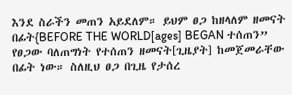እንደ ስራችን መጠን አይደለም። ይህም ፀጋ ከዘላለም ዘመናት በፊት{BEFORE THE WORLD[ages] BEGAN ተሰጠን” የፀጋው ባለጠግነት የተሰጠን ዘመናት[ጊዜያት] ከመጀመራቸው በፊት ነው። ስለዚህ ፀጋ በጊዜ የታሰረ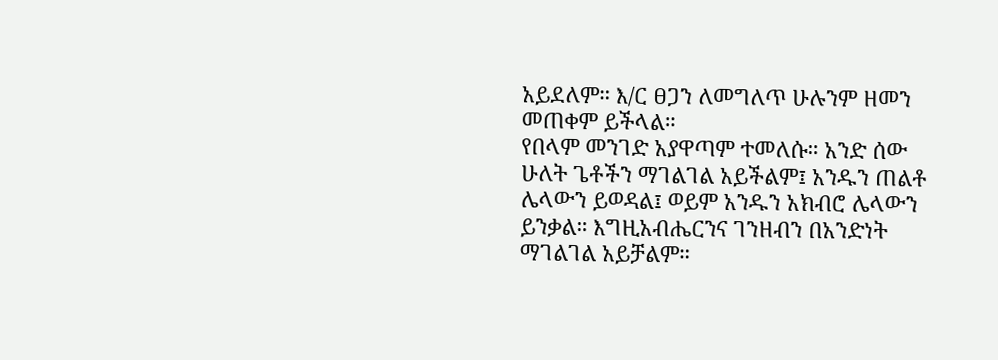አይደለም። እ/ር ፀጋን ለመግለጥ ሁሉንም ዘመን መጠቀም ይችላል።
የበላም መንገድ አያዋጣም ተመለሱ። አንድ ሰው ሁለት ጌቶችን ማገልገል አይችልም፤ አንዱን ጠልቶ ሌላውን ይወዳል፤ ወይም አንዱን አክብሮ ሌላውን ይንቃል። እግዚአብሔርንና ገንዘብን በአንድነት ማገልገል አይቻልም።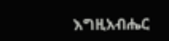እግዚአብሔር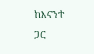ከእናንተ ጋር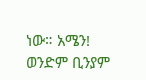ነው። አሜን! ወንድም ቢንያም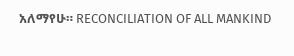አለማየሁ። RECONCILIATION OF ALL MANKIND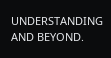UNDERSTANDING AND BEYOND.